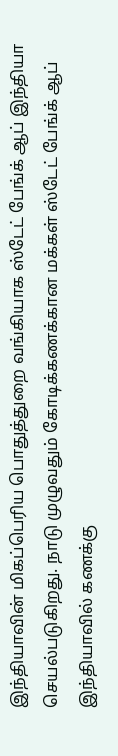இந்தியாவின் மிகப்பெரிய பொதுத்துறை வங்கியாக ஸ்டேட் பேங்க் ஆப் இந்தியா செயல்படுகிறது. நாடு முழுவதும் கோடிக்கணக்கான மக்கள் ஸ்டேட் பேங்க் ஆப் இந்தியாவில் கணக்கு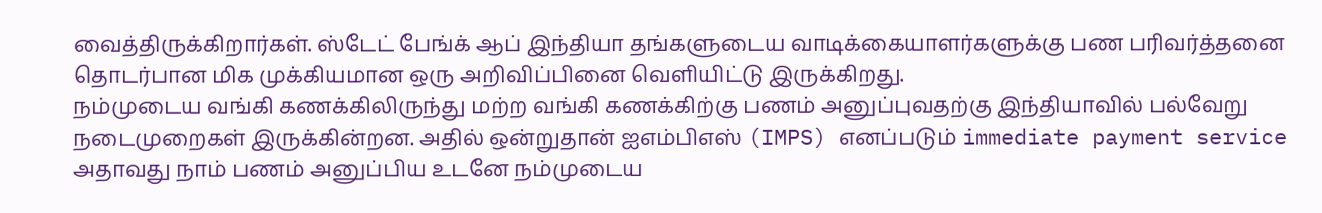வைத்திருக்கிறார்கள். ஸ்டேட் பேங்க் ஆப் இந்தியா தங்களுடைய வாடிக்கையாளர்களுக்கு பண பரிவர்த்தனை தொடர்பான மிக முக்கியமான ஒரு அறிவிப்பினை வெளியிட்டு இருக்கிறது.
நம்முடைய வங்கி கணக்கிலிருந்து மற்ற வங்கி கணக்கிற்கு பணம் அனுப்புவதற்கு இந்தியாவில் பல்வேறு நடைமுறைகள் இருக்கின்றன. அதில் ஒன்றுதான் ஐஎம்பிஎஸ் (IMPS) எனப்படும் immediate payment service அதாவது நாம் பணம் அனுப்பிய உடனே நம்முடைய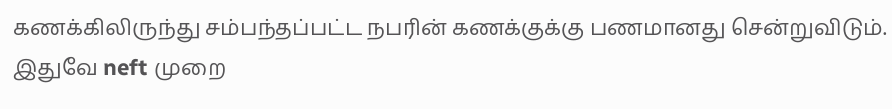கணக்கிலிருந்து சம்பந்தப்பட்ட நபரின் கணக்குக்கு பணமானது சென்றுவிடும். இதுவே neft முறை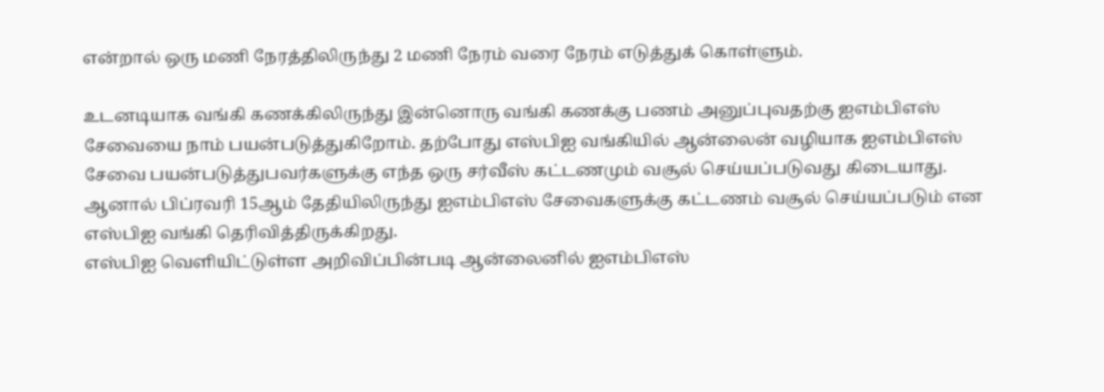என்றால் ஒரு மணி நேரத்திலிருந்து 2 மணி நேரம் வரை நேரம் எடுத்துக் கொள்ளும்.

உடனடியாக வங்கி கணக்கிலிருந்து இன்னொரு வங்கி கணக்கு பணம் அனுப்புவதற்கு ஐஎம்பிஎஸ் சேவையை நாம் பயன்படுத்துகிறோம். தற்போது எஸ்பிஐ வங்கியில் ஆன்லைன் வழியாக ஐஎம்பிஎஸ் சேவை பயன்படுத்துபவர்களுக்கு எந்த ஒரு சர்வீஸ் கட்டணமும் வசூல் செய்யப்படுவது கிடையாது. ஆனால் பிப்ரவரி 15ஆம் தேதியிலிருந்து ஐஎம்பிஎஸ் சேவைகளுக்கு கட்டணம் வசூல் செய்யப்படும் என எஸ்பிஐ வங்கி தெரிவித்திருக்கிறது.
எஸ்பிஐ வெளியிட்டுள்ள அறிவிப்பின்படி ஆன்லைனில் ஐஎம்பிஎஸ்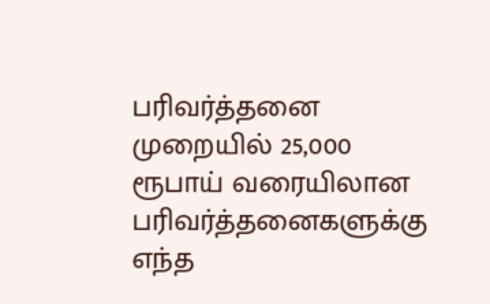பரிவர்த்தனை முறையில் 25,000 ரூபாய் வரையிலான பரிவர்த்தனைகளுக்கு எந்த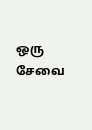ஒரு சேவை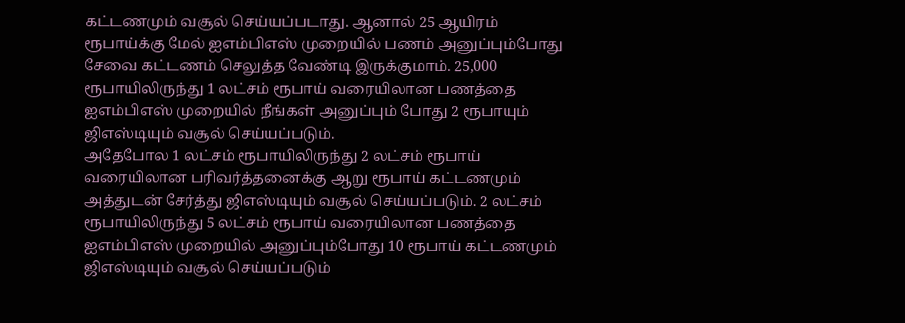கட்டணமும் வசூல் செய்யப்படாது. ஆனால் 25 ஆயிரம் ரூபாய்க்கு மேல் ஐஎம்பிஎஸ் முறையில் பணம் அனுப்பும்போது சேவை கட்டணம் செலுத்த வேண்டி இருக்குமாம். 25,000 ரூபாயிலிருந்து 1 லட்சம் ரூபாய் வரையிலான பணத்தை ஐஎம்பிஎஸ் முறையில் நீங்கள் அனுப்பும் போது 2 ரூபாயும் ஜிஎஸ்டியும் வசூல் செய்யப்படும்.
அதேபோல 1 லட்சம் ரூபாயிலிருந்து 2 லட்சம் ரூபாய் வரையிலான பரிவர்த்தனைக்கு ஆறு ரூபாய் கட்டணமும் அத்துடன் சேர்த்து ஜிஎஸ்டியும் வசூல் செய்யப்படும். 2 லட்சம் ரூபாயிலிருந்து 5 லட்சம் ரூபாய் வரையிலான பணத்தை ஐஎம்பிஎஸ் முறையில் அனுப்பும்போது 10 ரூபாய் கட்டணமும் ஜிஎஸ்டியும் வசூல் செய்யப்படும்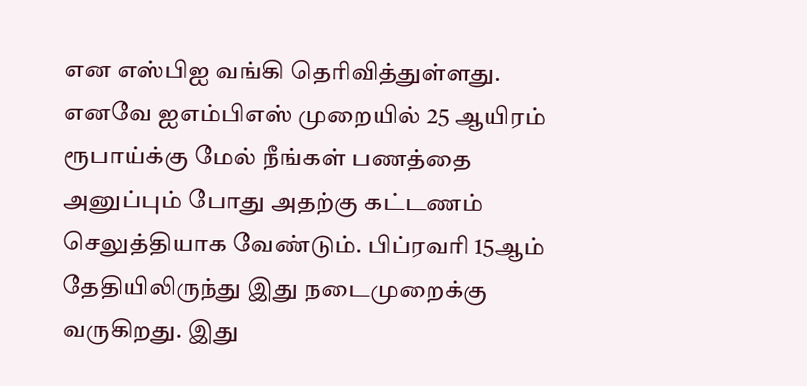என எஸ்பிஐ வங்கி தெரிவித்துள்ளது.
எனவே ஐஎம்பிஎஸ் முறையில் 25 ஆயிரம் ரூபாய்க்கு மேல் நீங்கள் பணத்தை அனுப்பும் போது அதற்கு கட்டணம் செலுத்தியாக வேண்டும். பிப்ரவரி 15ஆம் தேதியிலிருந்து இது நடைமுறைக்கு வருகிறது. இது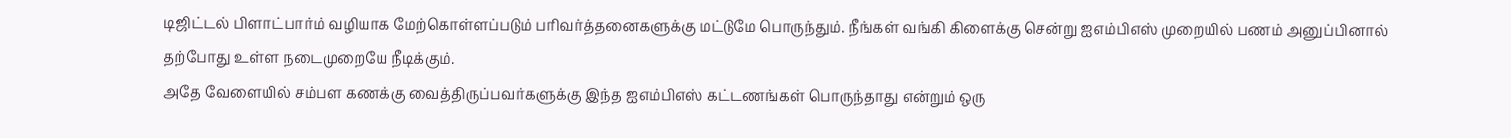டிஜிட்டல் பிளாட்பார்ம் வழியாக மேற்கொள்ளப்படும் பரிவர்த்தனைகளுக்கு மட்டுமே பொருந்தும். நீங்கள் வங்கி கிளைக்கு சென்று ஐஎம்பிஎஸ் முறையில் பணம் அனுப்பினால் தற்போது உள்ள நடைமுறையே நீடிக்கும்.
அதே வேளையில் சம்பள கணக்கு வைத்திருப்பவர்களுக்கு இந்த ஐஎம்பிஎஸ் கட்டணங்கள் பொருந்தாது என்றும் ஒரு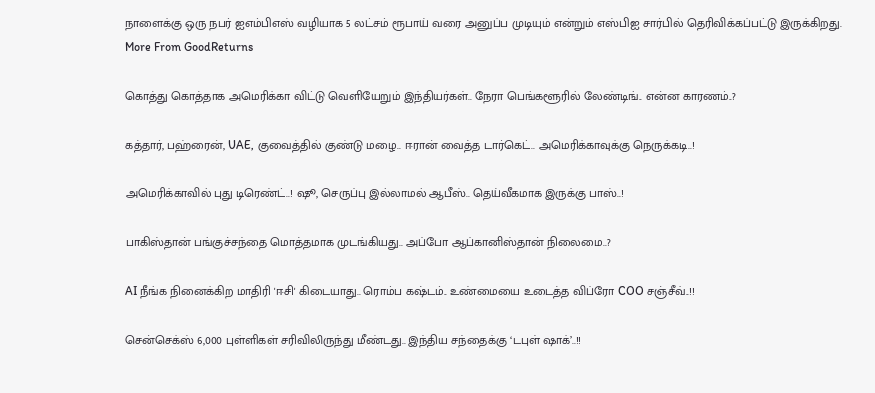நாளைக்கு ஒரு நபர் ஐஎம்பிஎஸ் வழியாக 5 லட்சம் ரூபாய் வரை அனுப்ப முடியும் என்றும் எஸ்பிஐ சார்பில் தெரிவிக்கப்பட்டு இருக்கிறது.
More From GoodReturns

கொத்து கொத்தாக அமெரிக்கா விட்டு வெளியேறும் இந்தியர்கள்.. நேரா பெங்களூரில் லேண்டிங்.. என்ன காரணம்..?

கத்தார், பஹ்ரைன், UAE, குவைத்தில் குண்டு மழை.. ஈரான் வைத்த டார்கெட்.. அமெரிக்காவுக்கு நெருக்கடி..!

அமெரிக்காவில் புது டிரெண்ட்..! ஷூ, செருப்பு இல்லாமல் ஆபீஸ்.. தெய்வீகமாக இருக்கு பாஸ்..!

பாகிஸ்தான் பங்குச்சந்தை மொத்தமாக முடங்கியது.. அப்போ ஆப்கானிஸ்தான் நிலைமை..?

AI நீங்க நினைக்கிற மாதிரி 'ஈசி' கிடையாது.. ரொம்ப கஷ்டம்.. உண்மையை உடைத்த விப்ரோ COO சஞ்சீவ்..!!

சென்செக்ஸ் 6,000 புள்ளிகள் சரிவிலிருந்து மீண்டது.. இந்திய சந்தைக்கு ‘டபுள் ஷாக்’..!!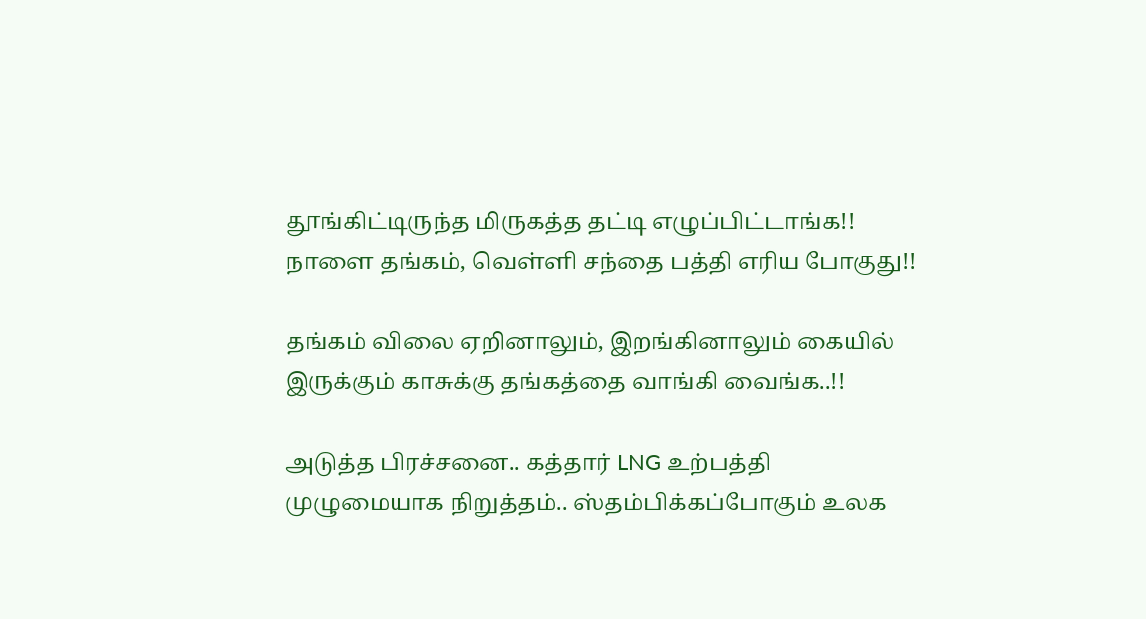தூங்கிட்டிருந்த மிருகத்த தட்டி எழுப்பிட்டாங்க!! நாளை தங்கம், வெள்ளி சந்தை பத்தி எரிய போகுது!!

தங்கம் விலை ஏறினாலும், இறங்கினாலும் கையில் இருக்கும் காசுக்கு தங்கத்தை வாங்கி வைங்க..!!

அடுத்த பிரச்சனை.. கத்தார் LNG உற்பத்தி முழுமையாக நிறுத்தம்.. ஸ்தம்பிக்கப்போகும் உலக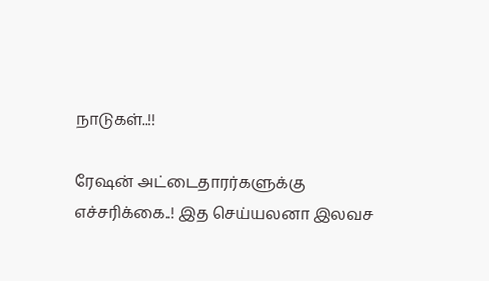நாடுகள்..!!

ரேஷன் அட்டைதாரர்களுக்கு எச்சரிக்கை..! இத செய்யலனா இலவச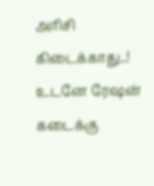அரிசி கிடைக்காது..! உடனே ரேஷன் கடைக்கு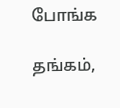போங்க

தங்கம்,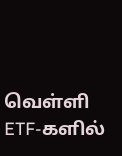வெள்ளி ETF-களில்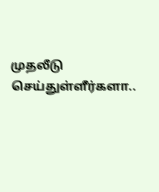முதலீடு செய்துள்ளீர்களா..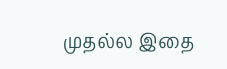முதல்ல இதை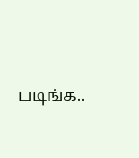படிங்க..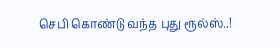செபி கொண்டு வந்த புது ரூல்ஸ்..!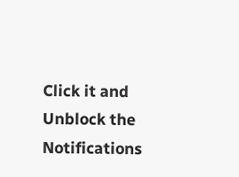Click it and Unblock the Notifications